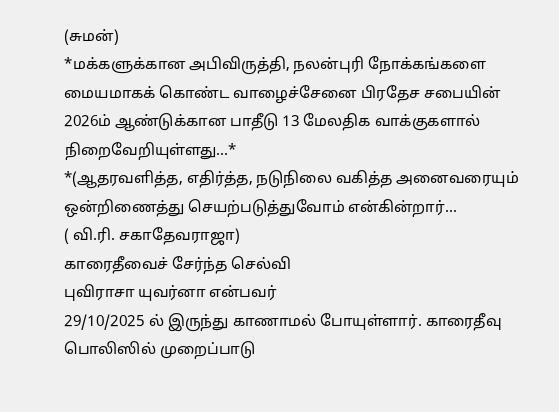(சுமன்)
*மக்களுக்கான அபிவிருத்தி, நலன்புரி நோக்கங்களை மையமாகக் கொண்ட வாழைச்சேனை பிரதேச சபையின் 2026ம் ஆண்டுக்கான பாதீடு 13 மேலதிக வாக்குகளால் நிறைவேறியுள்ளது...*
*(ஆதரவளித்த, எதிர்த்த, நடுநிலை வகித்த அனைவரையும் ஒன்றிணைத்து செயற்படுத்துவோம் என்கின்றார்...
( வி.ரி. சகாதேவராஜா)
காரைதீவைச் சேர்ந்த செல்வி
புவிராசா யுவர்னா என்பவர்
29/10/2025 ல் இருந்து காணாமல் போயுள்ளார். காரைதீவு பொலிஸில் முறைப்பாடு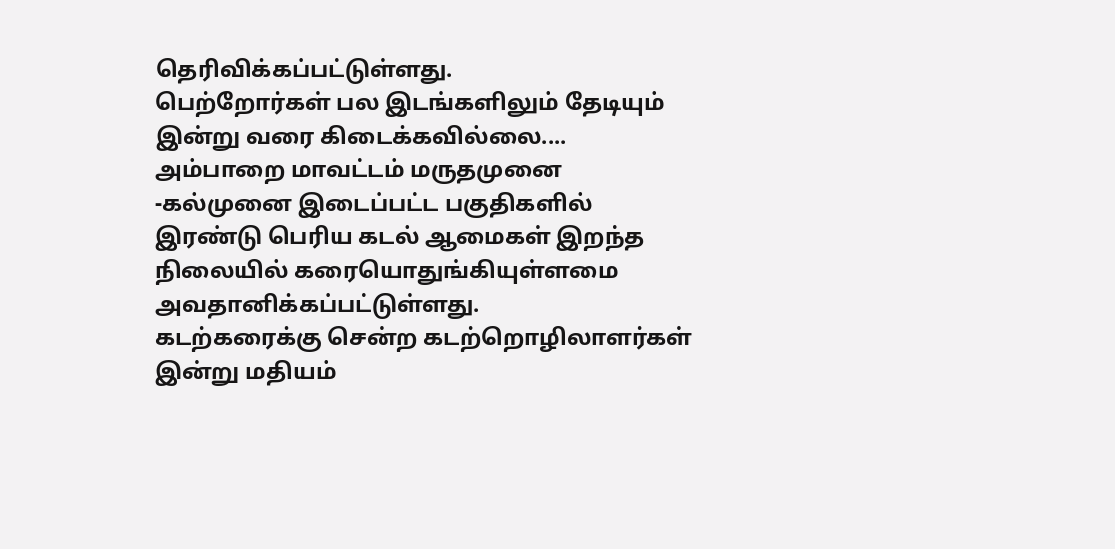தெரிவிக்கப்பட்டுள்ளது.
பெற்றோர்கள் பல இடங்களிலும் தேடியும் இன்று வரை கிடைக்கவில்லை....
அம்பாறை மாவட்டம் மருதமுனை -கல்முனை இடைப்பட்ட பகுதிகளில் இரண்டு பெரிய கடல் ஆமைகள் இறந்த நிலையில் கரையொதுங்கியுள்ளமை அவதானிக்கப்பட்டுள்ளது.
கடற்கரைக்கு சென்ற கடற்றொழிலாளர்கள் இன்று மதியம்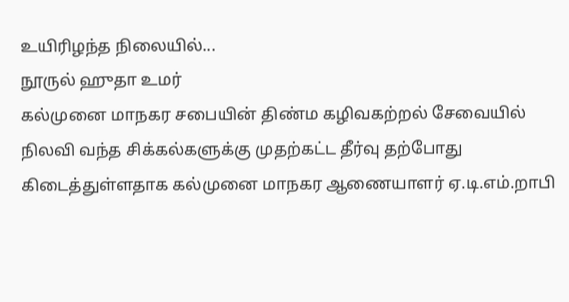உயிரிழந்த நிலையில்...
நூருல் ஹுதா உமர்
கல்முனை மாநகர சபையின் திண்ம கழிவகற்றல் சேவையில் நிலவி வந்த சிக்கல்களுக்கு முதற்கட்ட தீர்வு தற்போது கிடைத்துள்ளதாக கல்முனை மாநகர ஆணையாளர் ஏ.டி.எம்.றாபி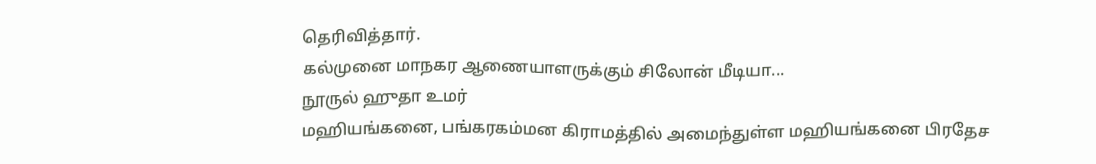தெரிவித்தார்.
கல்முனை மாநகர ஆணையாளருக்கும் சிலோன் மீடியா...
நூருல் ஹுதா உமர்
மஹியங்கனை, பங்கரகம்மன கிராமத்தில் அமைந்துள்ள மஹியங்கனை பிரதேச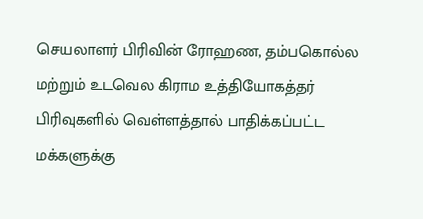செயலாளர் பிரிவின் ரோஹண, தம்பகொல்ல மற்றும் உடவெல கிராம உத்தியோகத்தர் பிரிவுகளில் வெள்ளத்தால் பாதிக்கப்பட்ட மக்களுக்கு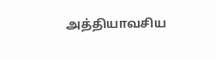அத்தியாவசிய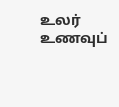உலர் உணவுப்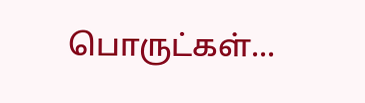பொருட்கள்...